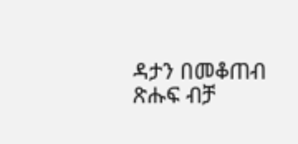ዳታን በመቆጠብ ጽሑፍ ብቻ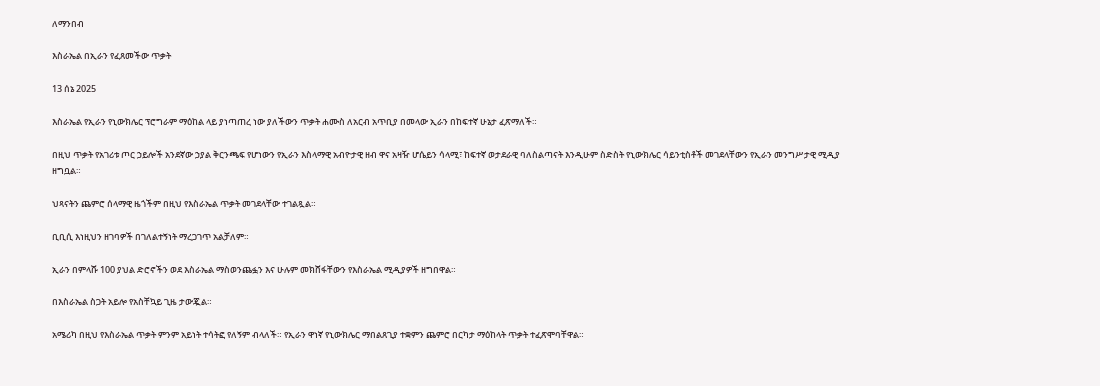ለማንበብ

እስራኤል በኢራን የፈጸመችው ጥቃት

13 ሰኔ 2025

እስራኤል የኢራን የኒውክሌር ፕሮግራም ማዕከል ላይ ያነጣጠረ ነው ያለችውን ጥቃት ሐሙስ ለአርብ አጥቢያ በመላው ኢራን በከፍተኛ ሁኔታ ፈጽማለች።

በዚህ ጥቃት የአገሪቱ ጦር ኃይሎች አንደኛው ኃያል ቅርንጫፍ የሆነውን የኢራን እስላማዊ አብዮታዊ ዘብ ዋና አዛዥ ሆሴይን ሳላሚ፣ ከፍተኛ ወታደራዊ ባለስልጣናት እንዲሁም ስድስት የኒውክሌር ሳይንቲስቶች መገደላቸውን የኢራን መንግሥታዊ ሚዲያ ዘግቧል።

ህጻናትን ጨምሮ ሰላማዊ ዜጎችም በዚህ የእስራኤል ጥቃት መገደላቸው ተገልጿል።

ቢቢሲ እነዚህን ዘገባዎች በገለልተኝነት ማረጋገጥ አልቻለም።

ኢራን በምላሹ 100 ያህል ድሮኖችን ወደ እስራኤል ማስወንጨፏን እና ሁሉም መክሸፋቸውን የእስራኤል ሚዲያዎች ዘግበዋል።

በእስራኤል ስጋት አይሎ የአስቸኳይ ጊዜ ታውጇል።

አሜሪካ በዚህ የእስራኤል ጥቃት ምንም አይነት ተሳትፎ የለኝም ብላለች። የኢራን ዋነኛ የኒውክሌር ማበልጸጊያ ተቋምን ጨምሮ በርካታ ማዕከላት ጥቃት ተፈጽሞባቸዋል።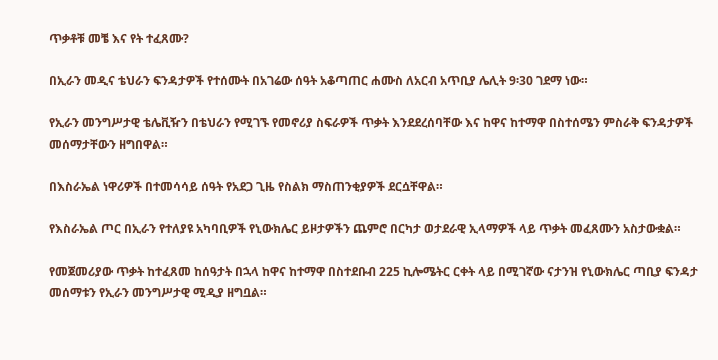ጥቃቶቹ መቼ እና የት ተፈጸሙ?

በኢራን መዲና ቴህራን ፍንዳታዎች የተሰሙት በአገሬው ሰዓት አቆጣጠር ሐሙስ ለአርብ አጥቢያ ሌሊት 9፡30 ገደማ ነው።

የኢራን መንግሥታዊ ቴሌቪዥን በቴህራን የሚገኙ የመኖሪያ ስፍራዎች ጥቃት እንደደረሰባቸው እና ከዋና ከተማዋ በስተሰሜን ምስራቅ ፍንዳታዎች መሰማታቸውን ዘግበዋል።

በእስራኤል ነዋሪዎች በተመሳሳይ ሰዓት የአደጋ ጊዜ የስልክ ማስጠንቂያዎች ደርሷቸዋል።

የእስራኤል ጦር በኢራን የተለያዩ አካባቢዎች የኒውክሌር ይዞታዎችን ጨምሮ በርካታ ወታደራዊ ኢላማዎች ላይ ጥቃት መፈጸሙን አስታውቋል።

የመጀመሪያው ጥቃት ከተፈጸመ ከሰዓታት በኋላ ከዋና ከተማዋ በስተደቡብ 225 ኪሎሜትር ርቀት ላይ በሚገኛው ናታንዝ የኒውክሌር ጣቢያ ፍንዳታ መሰማቱን የኢራን መንግሥታዊ ሚዲያ ዘግቧል።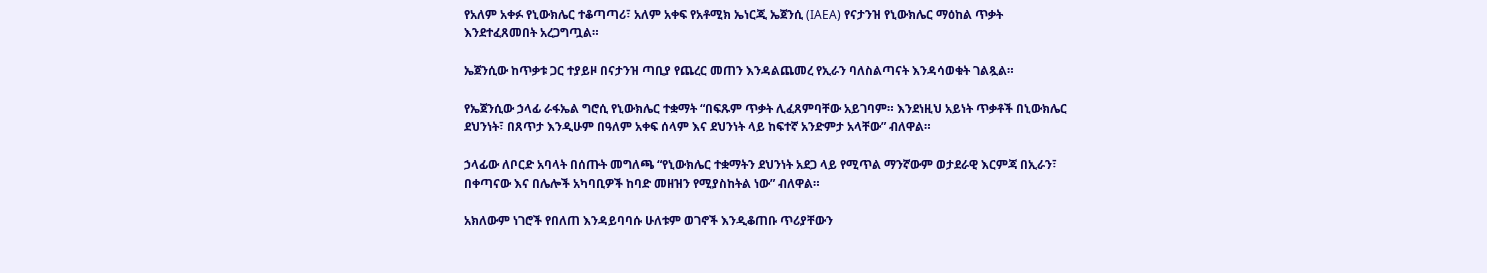የአለም አቀፉ የኒውክሌር ተቆጣጣሪ፣ አለም አቀፍ የአቶሚክ ኤነርጂ ኤጀንሲ (IAEA) የናታንዝ የኒውክሌር ማዕከል ጥቃት እንደተፈጸመበት አረጋግጧል።

ኤጀንሲው ከጥቃቱ ጋር ተያይዞ በናታንዝ ጣቢያ የጨረር መጠን እንዳልጨመረ የኢራን ባለስልጣናት እንዳሳወቁት ገልጿል።

የኤጀንሲው ኃላፊ ራፋኤል ግሮሲ የኒውክሌር ተቋማት “በፍጹም ጥቃት ሊፈጸምባቸው አይገባም። እንደነዚህ አይነት ጥቃቶች በኒውክሌር ደህንነት፣ በጸጥታ እንዲሁም በዓለም አቀፍ ሰላም እና ደህንነት ላይ ከፍተኛ አንድምታ አላቸው” ብለዋል።

ኃላፊው ለቦርድ አባላት በሰጡት መግለጫ “የኒውክሌር ተቋማትን ደህንነት አደጋ ላይ የሚጥል ማንኛውም ወታደራዊ እርምጃ በኢራን፣ በቀጣናው እና በሌሎች አካባቢዎች ከባድ መዘዝን የሚያስከትል ነው” ብለዋል።

አክለውም ነገሮች የበለጠ እንዳይባባሱ ሁለቱም ወገኖች እንዲቆጠቡ ጥሪያቸውን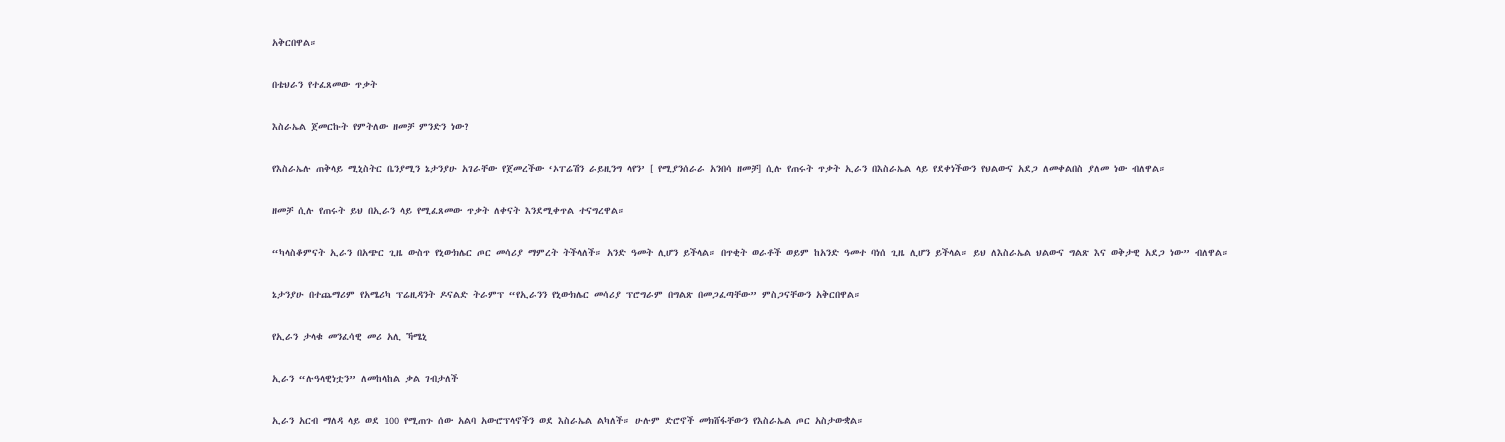አቅርበዋል።

በቴህራን የተፈጸመው ጥቃት

እስራኤል ጀመርኩት የምትለው ዘመቻ ምንድን ነው?

የእስራኤሉ ጠቅላይ ሚኒስትር ቤንያሚን ኔታንያሁ አገራቸው የጀመረችው ‘ኦፐሬሽን ራይዚንግ ላየን’ [ የሚያንሰራራ አንበሳ ዘመቻ] ሲሉ የጠሩት ጥቃት ኢራን በእስራኤል ላይ የደቀነችውን የህልውና አደጋ ለመቀልበስ ያለመ ነው ብለዋል።

ዘመቻ ሲሉ የጠሩት ይህ በኢራን ላይ የሚፈጸመው ጥቃት ለቀናት እንደሚቀጥል ተናግረዋል።

“ካላስቆምናት ኢራን በአጭር ጊዜ ውስጥ የኒውክሌር ጦር መሳሪያ ማምረት ትችላለች። አንድ ዓመት ሊሆን ይችላል። በጥቂት ወራቶች ወይም ከአንድ ዓመተ ባነሰ ጊዜ ሊሆን ይችላል። ይህ ለእስራኤል ህልውና ግልጽ እና ወቅታዊ አደጋ ነው” ብለዋል።

ኔታንያሁ በተጨማሪም የአሜሪካ ፕሬዚዳንት ዶናልድ ትራምፕ “የኢራንን የኒውክሌር መሳሪያ ፕሮግራም በግልጽ በመጋፈጣቸው” ምስጋናቸውን አቅርበዋል።

የኢራን ታላቁ መንፈሳዊ መሪ አሊ ኻሜኒ

ኢራን “ሉዓላዊነቷን” ለመከላከል ቃል ገብታለች

ኢራን አርብ ማለዳ ላይ ወደ 100 የሚጠጉ ሰው አልባ አውሮፕላኖችን ወደ እስራኤል ልካለች። ሁሉም ድሮኖች መክሸፋቸውን የእስራኤል ጦር አስታውቋል።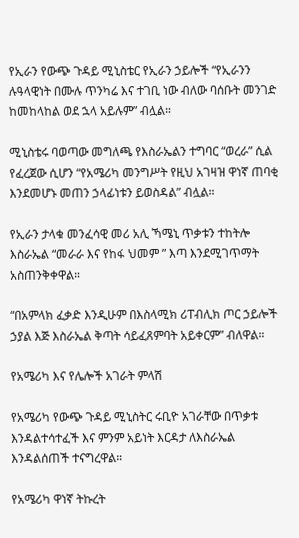የኢራን የውጭ ጉዳይ ሚኒስቴር የኢራን ኃይሎች “የኢራንን ሉዓላዊነት በሙሉ ጥንካሬ እና ተገቢ ነው ብለው ባሰቡት መንገድ ከመከላከል ወደ ኋላ አይሉም” ብሏል።

ሚኒስቴሩ ባወጣው መግለጫ የእስራኤልን ተግባር “ወረራ” ሲል የፈረጀው ሲሆን “የአሜሪካ መንግሥት የዚህ አገዛዝ ዋነኛ ጠባቂ እንደመሆኑ መጠን ኃላፊነቱን ይወስዳል” ብሏል።

የኢራን ታላቁ መንፈሳዊ መሪ አሊ ኻሜኒ ጥቃቱን ተከትሎ እስራኤል “መራራ እና የከፋ ህመም ” እጣ እንደሚገጥማት አስጠንቅቀዋል።

“በአምላክ ፈቃድ እንዲሁም በእስላሚክ ሪፐብሊክ ጦር ኃይሎች ኃያል እጅ እስራኤል ቅጣት ሳይፈጸምባት አይቀርም” ብለዋል።

የአሜሪካ እና የሌሎች አገራት ምላሽ

የአሜሪካ የውጭ ጉዳይ ሚኒስትር ሩቢዮ አገራቸው በጥቃቱ እንዳልተሳተፈች እና ምንም አይነት እርዳታ ለእስራኤል እንዳልሰጠች ተናግረዋል።

የአሜሪካ ዋነኛ ትኩረት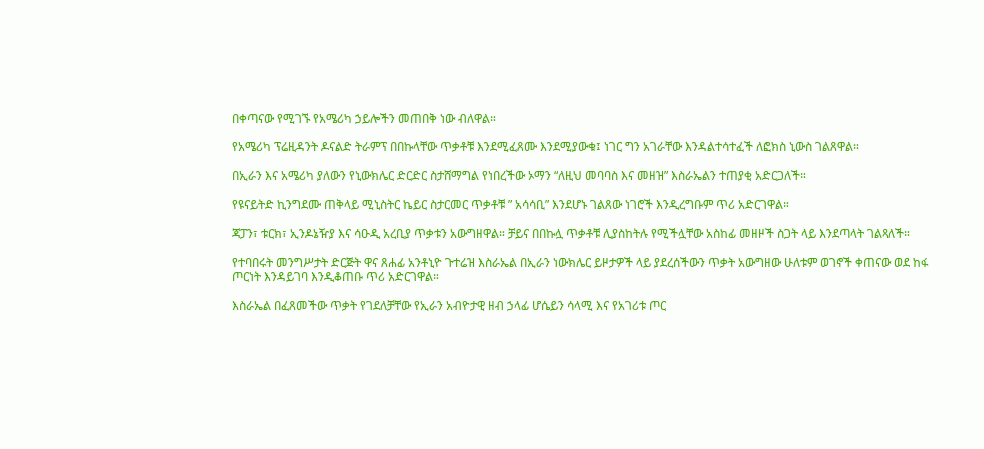በቀጣናው የሚገኙ የአሜሪካ ኃይሎችን መጠበቅ ነው ብለዋል።

የአሜሪካ ፕሬዚዳንት ዶናልድ ትራምፕ በበኩላቸው ጥቃቶቹ እንደሚፈጸሙ እንደሚያውቁ፤ ነገር ግን አገራቸው እንዳልተሳተፈች ለፎክስ ኒውስ ገልጸዋል።

በኢራን እና አሜሪካ ያለውን የኒውክሌር ድርድር ስታሸማግል የነበረችው ኦማን “ለዚህ መባባስ እና መዘዝ” እስራኤልን ተጠያቂ አድርጋለች።

የዩናይትድ ኪንግደሙ ጠቅላይ ሚኒስትር ኬይር ስታርመር ጥቃቶቹ ” አሳሳቢ” እንደሆኑ ገልጸው ነገሮች እንዲረግቡም ጥሪ አድርገዋል።

ጃፓን፣ ቱርክ፣ ኢንዶኔዥያ እና ሳዑዲ አረቢያ ጥቃቱን አውግዘዋል። ቻይና በበኩሏ ጥቃቶቹ ሊያስከትሉ የሚችሏቸው አስከፊ መዘዞች ስጋት ላይ እንደጣላት ገልጻለች።

የተባበሩት መንግሥታት ድርጅት ዋና ጸሐፊ አንቶኒዮ ጉተሬዝ እስራኤል በኢራን ነውክሌር ይዞታዎች ላይ ያደረሰችውን ጥቃት አውግዘው ሁለቱም ወገኖች ቀጠናው ወደ ከፋ ጦርነት እንዳይገባ እንዲቆጠቡ ጥሪ አድርገዋል።

እስራኤል በፈጸመችው ጥቃት የገደለቻቸው የኢራን አብዮታዊ ዘብ ኃላፊ ሆሴይን ሳላሚ እና የአገሪቱ ጦር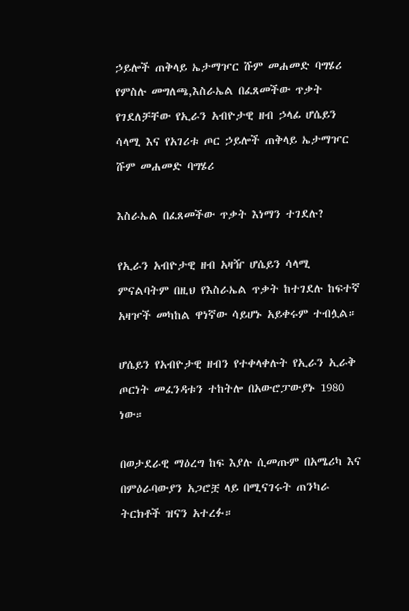ኃይሎች ጠቅላይ ኤታማዦር ሹም መሐመድ ባግሄሪ
የምስሉ መግለጫ,እስራኤል በፈጸመችው ጥቃት የገደለቻቸው የኢራን አብዮታዊ ዘብ ኃላፊ ሆሴይን ሳላሚ እና የአገሪቱ ጦር ኃይሎች ጠቅላይ ኤታማዦር ሹም መሐመድ ባግሄሪ

እስራኤል በፈጸመችው ጥቃት እነማን ተገደሉ?

የኢራን አብዮታዊ ዘብ አዛዥ ሆሴይን ሳላሚ ምናልባትም በዚህ የእስራኤል ጥቃት ከተገደሉ ከፍተኛ አዛዦች መካከል ዋነኛው ሳይሆኑ አይቀሩም ተብሏል።

ሆሴይን የአብዮታዊ ዘብን የተቀላቀሉት የኢራን ኢራቅ ጦርነት መፈንዳቱን ተከትሎ በአውሮፓውያኑ 1980 ነው።

በወታደራዊ ማዕረግ ከፍ እያሉ ሲመጡም በአሜሪካ እና በምዕራባውያን አጋሮቿ ላይ በሚናገሩት ጠንካራ ትርክቶች ዝናን አተረፉ።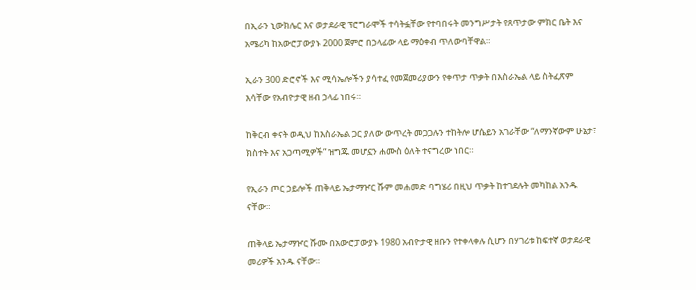በኢራን ኒውክሌር እና ወታደራዊ ፕሮግራሞች ተሳትፏቸው የተባበሩት መንግሥታት የጸጥታው ምክር ቤት እና አሜሪካ ከአውሮፓውያኑ 2000 ጀምሮ በኃላፊው ላይ ማዕቀብ ጥለውባቸዋል።

ኢራን 300 ድሮኖች እና ሚሳኤሎችን ያሳተፈ የመጀመሪያውን የቀጥታ ጥቃት በእስራኤል ላይ ስትፈጽም እሳቸው የአብዮታዊ ዘብ ኃላፊ ነበሩ።

ከቅርብ ቀናት ወዲህ ከእስራኤል ጋር ያለው ውጥረት መጋጋሉን ተከትሎ ሆሴይን አገራቸው “ለማንኛውም ሁኔታ፣ ክስተት እና አጋጣሚዎች” ዝግጁ መሆኗን ሐሙስ ዕለት ተናግረው ነበር።

የኢራን ጦር ኃይሎች ጠቅላይ ኤታማዦር ሹም መሐመድ ባግሄሪ በዚህ ጥቃት ከተገደሉት መካከል አንዱ ናቸው።

ጠቅላይ ኤታማዦር ሹሙ በአውሮፓውያኑ 1980 አብዮታዊ ዘቡን የተቀላቀሉ ሲሆን በሃገሪቱ ከፍተኛ ወታደራዊ መሪዎች አንዱ ናቸው።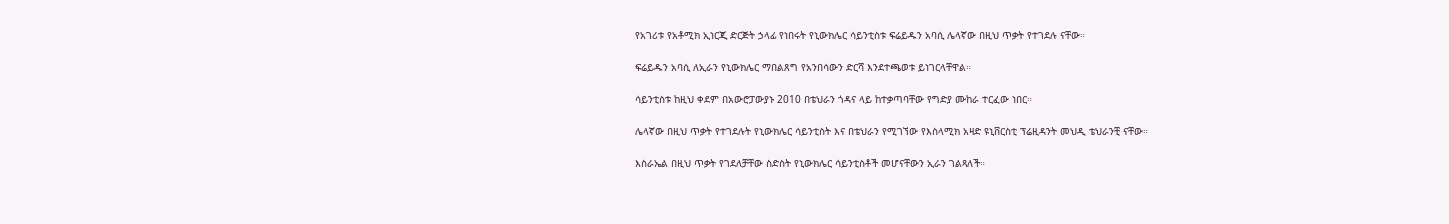የአገሪቱ የአቶሚክ ኢነርጂ ድርጅት ኃላፊ የነበሩት የኒውክሌር ሳይንቲስቱ ፍሬይዱን አባሲ ሌላኛው በዚህ ጥቃት የተገደሉ ናቸው።

ፍሬይዱን አባሲ ለኢራን የኒውክሌር ማበልጸግ የአንበሳውን ድርሻ እንደተጫወቱ ይነገርላቸዋል።

ሳይንቲስቱ ከዚህ ቀደም በአውሮፓውያኑ 2010 በቴህራን ጎዳና ላይ ከተቃጣባቸው የግድያ ሙከራ ተርፈው ነበር።

ሌላኛው በዚህ ጥቃት የተገደሉት የኒውክሌር ሳይንቲስት እና በቴህራን የሚገኘው የእስላሚክ አዛድ ዩኒቨርስቲ ፕሬዚዳንት መህዲ ቴህራንቺ ናቸው።

እስራኤል በዚህ ጥቃት የገደለቻቸው ስድስት የኒውክሌር ሳይንቲስቶች መሆናቸውን ኢራን ገልጻለች።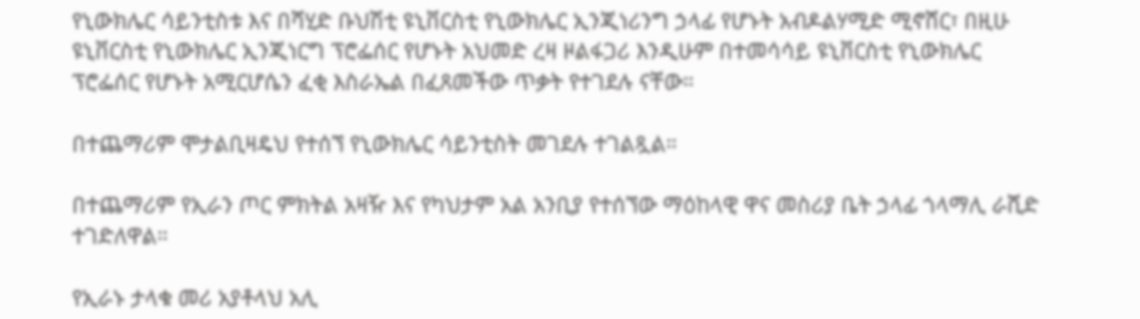የኒውክሌር ሳይንቲስቱ እና በሻሂድ ቡህሽቲ ዩኒቨርስቲ የኒውክሌር ኢንጂነሪንግ ኃላፊ የሆኑት አብዶልሃሚድ ሚኖሸር፣ በዚሁ ዩኒቨርስቲ የኒውክሌር ኢንጂነርግ ፕሮፌሰር የሆኑት አህመድ ረዛ ዞልፋጋሪ እንዲሁም በተመሳሳይ ዩኒቨርስቲ የኒውክሌር ፕሮፌሰር የሆኑት አሚርሆሴን ፈቂ እስራኤል በፈጸመችው ጥቃት የተገደሉ ናቸው።

በተጨማሪም ሞታልቢዛዴህ የተሰኘ የኒውክሌር ሳይንቲስት መገደሉ ተገልጿል።

በተጨማሪም የኢራን ጦር ምክትል አዛዥ እና የካህታም አል አንቢያ የተሰኘው ማዕከላዊ ዋና መስሪያ ቤት ኃላፊ ጎላማሊ ራሺድ ተገድለዋል።

የኢራኑ ታላቁ መሪ አያቶላህ አሊ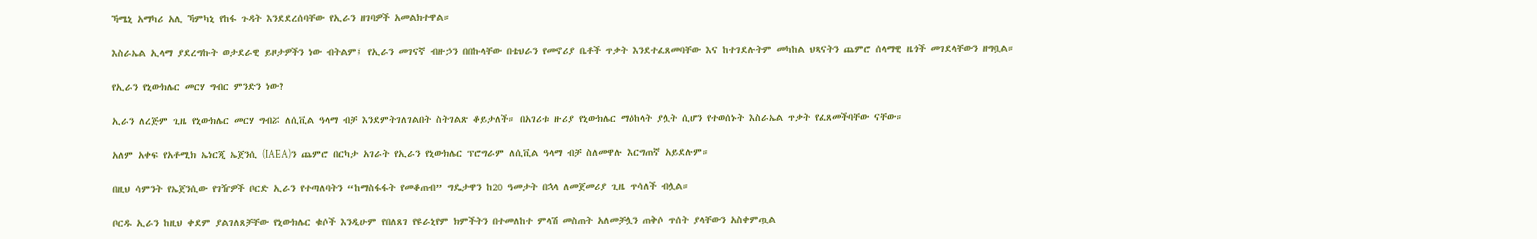ኻሜኒ አማካሪ አሊ ኻምካኒ የከፋ ጉዳት እንደደረሰባቸው የኢራን ዘገባዎች አመልክተዋል።

እስራኤል ኢላማ ያደረግኩት ወታደራዊ ይዞታዎችን ነው ብትልም፤ የኢራን መገናኛ ብዙኃን በበኩላቸው በቴህራን የመኖሪያ ቤቶች ጥቃት እንደተፈጸመባቸው እና ከተገደሉትም መካከል ህጻናትን ጨምሮ ሰላማዊ ዜጎች መገደላቸውን ዘግቧል።

የኢራን የኒውክሌር መርሃ ግብር ምንድን ነው?

ኢራን ለረጅም ጊዜ የኒውክሌር መርሃ ግብሯ ለሲቪል ዓላማ ብቻ እንደምትገለገልበት ስትገልጽ ቆይታለች። በአገሪቱ ዙሪያ የኒውክሌር ማዕከላት ያሏት ሲሆን የተወሰኑት እስራኤል ጥቃት የፈጸመችባቸው ናቸው።

አለም አቀፍ የአቶሚክ ኤነርጂ ኤጀንሲ (IAEA)ን ጨምሮ በርካታ አገራት የኢራን የኒውክሌር ፕሮግራም ለሲቪል ዓላማ ብቻ ስለመዋሉ እርግጠኛ አይደሉም።

በዚህ ሳምንት የኤጀንሲው የገዥዎች ቦርድ ኢራን የተጣለባትን “ከማስፋፋት የመቆጠብ” ግዴታዋን ከ20 ዓመታት በኋላ ለመጀመሪያ ጊዜ ጥሳለች ብሏል።

ቦርዱ ኢራን ከዚህ ቀደም ያልገለጸቻቸው የኒውክሌር ቁሶች እንዲሁም የበለጸገ የዩራኒየም ክምችትን በተመለከተ ምላሽ መስጠት አለመቻሏን ጠቅሶ ጥሰት ያላቸውን አስቀምጧል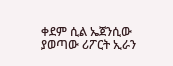ቀደም ሲል ኤጀንሲው ያወጣው ሪፖርት ኢራን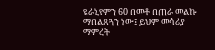ዩራኒየምን 60 በመቶ በጠራ መልኩ ማበልጸጓን ነው፤ ይህም መሳሪያ ማምረት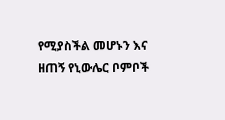የሚያስችል መሆኑን እና ዘጠኝ የኒውሌር ቦምቦች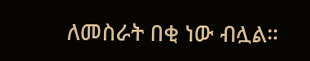ለመስራት በቂ ነው ብሏል።